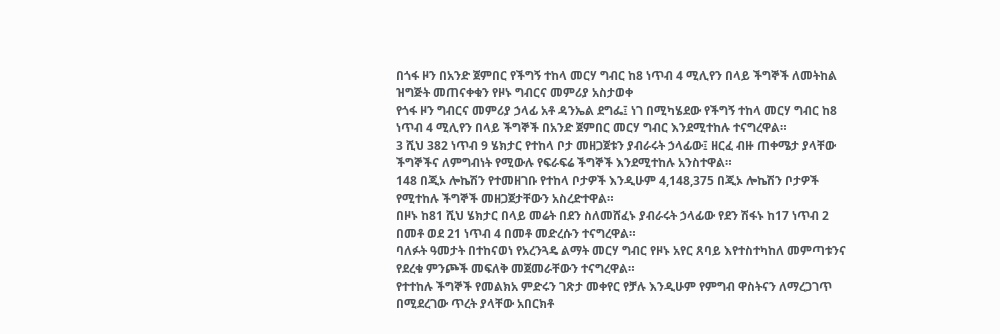በጎፋ ዞን በአንድ ጀምበር የችግኝ ተከላ መርሃ ግብር ከ8 ነጥብ 4 ሚሊየን በላይ ችግኞች ለመትከል ዝግጅት መጠናቀቁን የዞኑ ግብርና መምሪያ አስታወቀ
የጎፋ ዞን ግብርና መምሪያ ኃላፊ አቶ ዳንኤል ደግፌ፤ ነገ በሚካሄደው የችግኝ ተከላ መርሃ ግብር ከ8 ነጥብ 4 ሚሊየን በላይ ችግኞች በአንድ ጀምበር መርሃ ግብር እንደሚተከሉ ተናግረዋል።
3 ሺህ 382 ነጥብ 9 ሄክታር የተከላ ቦታ መዘጋጀቱን ያብራሩት ኃላፊው፤ ዘርፈ ብዙ ጠቀሜታ ያላቸው ችግኞችና ለምግብነት የሚውሉ የፍራፍሬ ችግኞች እንደሚተከሉ አንስተዋል።
148 በጂኦ ሎኬሽን የተመዘገቡ የተከላ ቦታዎች እንዲሁም 4,148,375 በጂኦ ሎኬሽን ቦታዎች የሚተከሉ ችግኞች መዘጋጀታቸውን አስረድተዋል።
በዞኑ ከ81 ሺህ ሄክታር በላይ መሬት በደን ስለመሸፈኑ ያብራሩት ኃላፊው የደን ሽፋኑ ከ17 ነጥብ 2 በመቶ ወደ 21 ነጥብ 4 በመቶ መድረሱን ተናግረዋል።
ባለፉት ዓመታት በተከናወነ የአረንጓዴ ልማት መርሃ ግብር የዞኑ አየር ጸባይ እየተስተካከለ መምጣቱንና የደረቁ ምንጮች መፍለቅ መጀመራቸውን ተናግረዋል።
የተተከሉ ችግኞች የመልክአ ምድሩን ገጽታ መቀየር የቻሉ እንዲሁም የምግብ ዋስትናን ለማረጋገጥ በሚደረገው ጥረት ያላቸው አበርክቶ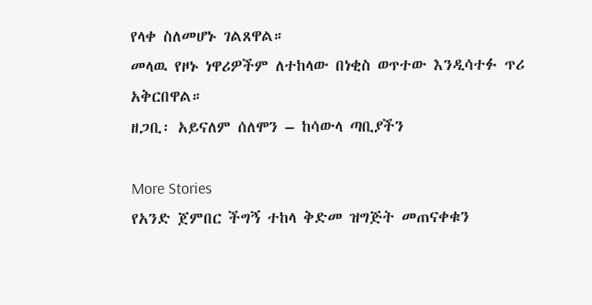የላቀ ስለመሆኑ ገልጸዋል።
መላዉ የዞኑ ነዋሪዎችም ለተከላው በነቂስ ወጥተው እንዲሳተፉ ጥሪ አቅርበዋል።
ዘጋቢ፡ አይናለም ሰለሞን – ከሳውላ ጣቢያችን

More Stories
የአንድ ጀምበር ችግኝ ተከላ ቅድመ ዝግጅት መጠናቀቁን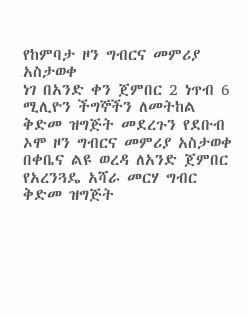የከምባታ ዞን ግብርና መምሪያ አስታወቀ
ነገ በአንድ ቀን ጀምበር 2 ነጥብ 6 ሚሊዮን ችግኞችን ለመትከል ቅድመ ዝግጅት መደረጉን የደቡብ ኦሞ ዞን ግብርና መምሪያ አስታወቀ
በቀቤና ልዩ ወረዳ ለአንድ ጀምበር የአረንጓዴ አሻራ መርሃ ግብር ቅድመ ዝግጅት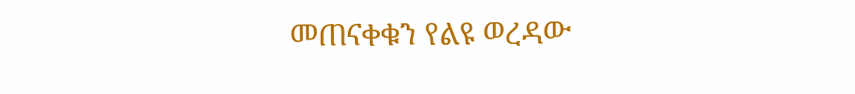መጠናቀቁን የልዩ ወረዳው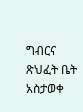ግብርና ጽህፈት ቤት አስታወቀ